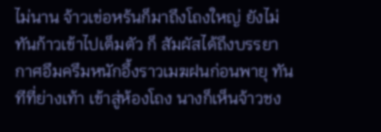ไม่นาน จ้าวเข่อหร้นก็มาถึงโถงใหญ่ ยังไม่ทันก้าวเข้าไปเต็มตัว ก็ สัมผัสได้ถึงบรรยากาศอึมครึมหนักอึ้งราวเมฆฝนก่อนพายุ ทันทีที่ย่างเท้า เข้าสู่ห้องโถง นางก็เห็นจ้าวชง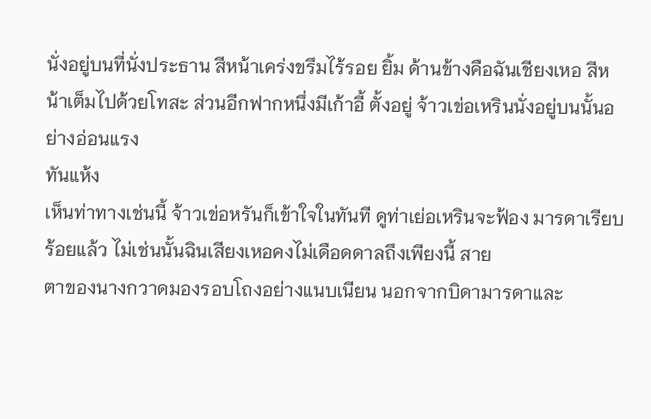นั่งอยู่บนที่นั่งประธาน สีหน้าเคร่งขรึมไร้รอย ยิ้ม ด้านข้างคือฉันเชียงเหอ สีหน้าเต็มไปด้วยโทสะ ส่วนอีกฟากหนึ่งมีเก้าอี้ ตั้งอยู่ จ้าวเข่อเหรินนั่งอยู่บนนั้นอย่างอ่อนแรง
ทันแห้ง
เห็นท่าทางเช่นนี้ จ้าวเข่อหรันก็เข้าใจในทันที ดูท่าเย่อเหรินจะฟ้อง มารดาเรียบร้อยแล้ว ไม่เช่นนั้นฉินเสียงเหอคงไม่เดือดดาลถึงเพียงนี้ สาย
ตาของนางกวาดมองรอบโถงอย่างแนบเนียน นอกจากบิดามารดาและ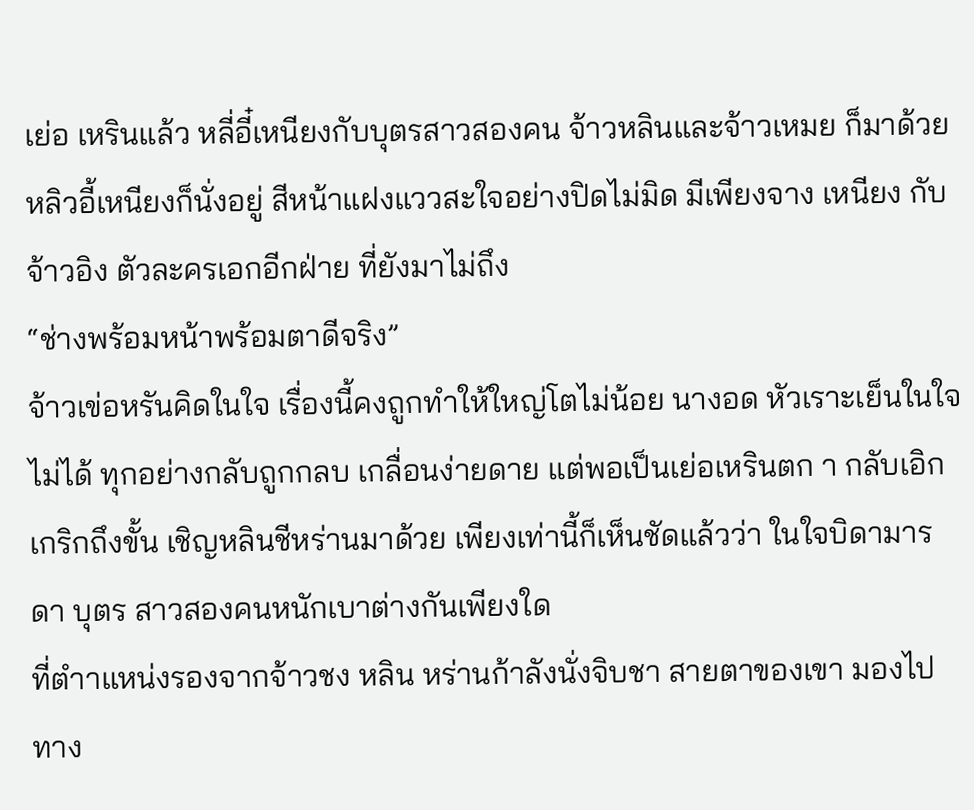เย่อ เหรินแล้ว หลี่อี๋เหนียงกับบุตรสาวสองคน จ้าวหลินและจ้าวเหมย ก็มาด้วย หลิวอี้เหนียงก็นั่งอยู่ สีหน้าแฝงแววสะใจอย่างปิดไม่มิด มีเพียงจาง เหนียง กับจ้าวอิง ตัวละครเอกอีกฝ่าย ที่ยังมาไม่ถึง
“ช่างพร้อมหน้าพร้อมตาดีจริง”
จ้าวเข่อหรันคิดในใจ เรื่องนี้คงถูกทําให้ใหญ่โตไม่น้อย นางอด หัวเราะเย็นในใจไม่ได้ ทุกอย่างกลับถูกกลบ เกลื่อนง่ายดาย แต่พอเป็นเย่อเหรินตก า กลับเอิกเกริกถึงขั้น เชิญหลินชีหร่านมาด้วย เพียงเท่านี้ก็เห็นชัดแล้วว่า ในใจบิดามารดา บุตร สาวสองคนหนักเบาต่างกันเพียงใด
ที่ตําาแหน่งรองจากจ้าวชง หลิน หร่านก้าลังนั่งจิบชา สายตาของเขา มองไปทาง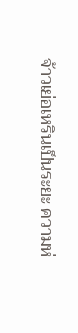จ้าวเย่อเหรินเป็นระยะ ความห่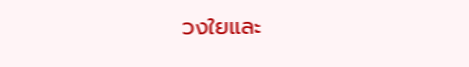วงใยและ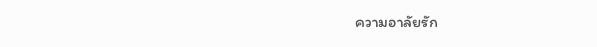ความอาลัยรัก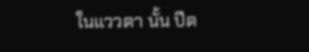ในแววตา นั้น ปีต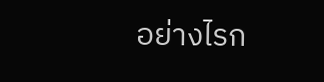อย่างไรก